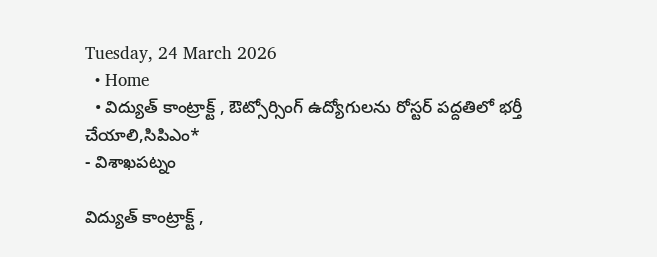Tuesday, 24 March 2026
  • Home
  • విద్యుత్ కాంట్రాక్ట్ , ఔట్సోర్సింగ్ ఉద్యోగులను రోస్టర్ పద్దతిలో భర్తీ చేయాలి,సిపిఎం*
- విశాఖపట్నం

విద్యుత్ కాంట్రాక్ట్ ,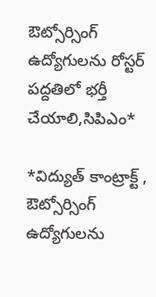ఔట్సోర్సింగ్ ఉద్యోగులను రోస్టర్ పద్దతిలో భర్తీ చేయాలి,సిపిఎం*

*విద్యుత్ కాంట్రాక్ట్ , ఔట్సోర్సింగ్ ఉద్యోగులను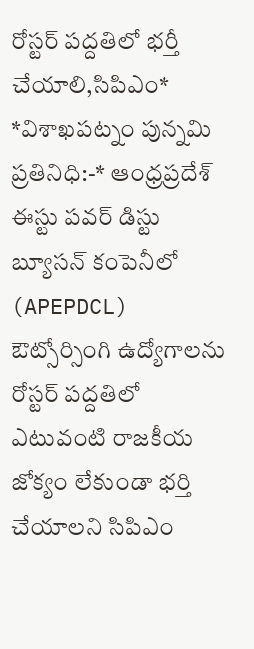రోస్టర్ పద్దతిలో భర్తీ చేయాలి,సిపిఎం* *విశాఖపట్నం పున్నమి ప్రతినిధి:-* ఆంధ్రప్రదేశ్ ఈస్టు పవర్ డిస్టు బ్యూసన్ కంపెనీలో (APEPDCL) ఔట్సోర్సింగి ఉద్యోగాలను రోస్టర్ పద్దతిలో ఎటువంటి రాజకీయ జోక్యం లేకుండా భర్తి చేయాలని సిపిఎం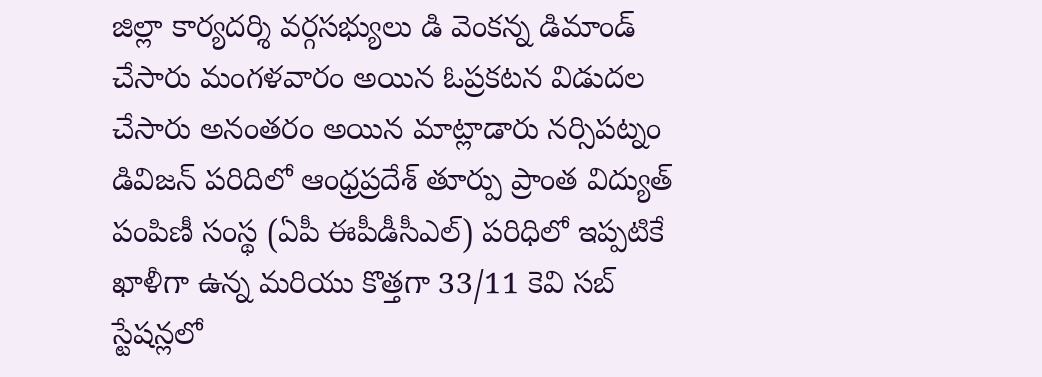జిల్లా కార్యదర్శి వర్గసభ్యులు డి వెంకన్న డిమాండ్ చేసారు మంగళవారం అయిన ఓప్రకటన విడుదల చేసారు అనంతరం అయిన మాట్లాడారు నర్సిపట్నం డివిజన్ పరిదిలో ఆంధ్రప్రదేశ్ తూర్పు ప్రాంత విద్యుత్ పంపిణీ సంస్థ (ఏపీ ఈపీడీసీఎల్) పరిధిలో ఇప్పటికే ఖాళీగా ఉన్న మరియు కొత్తగా 33/11 కెవి సబ్ స్టేషన్లలో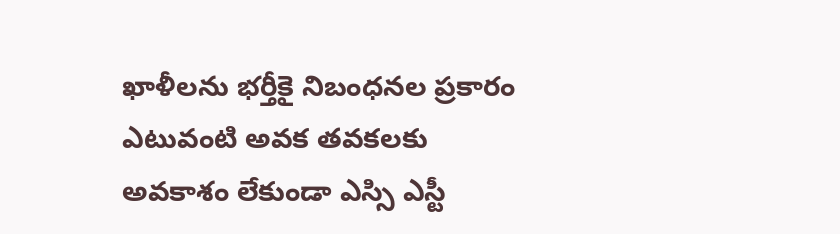ఖాళీలను భర్తీకై నిబంధనల ప్రకారం ఎటువంటి అవక తవకలకు అవకాశం లేకుండా ఎస్సి ఎస్టీ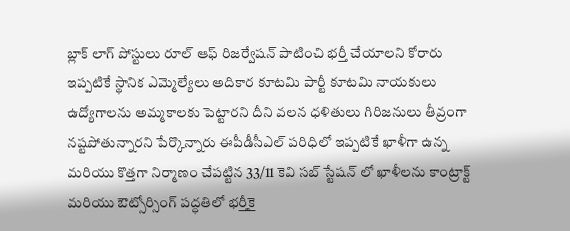బ్లాక్ లాగ్ పోస్టులు రూల్ ఆఫ్ రిజర్వేషన్ పాటించి భర్తీ చేయాలని కోరారు ఇప్పటికే స్థానిక ఎమ్మెల్యేలు అదికార కూటమి పార్టీ కూటమి నాయకులు ఉద్యోగాలను అమ్మకాలకు పెట్టారని దీని వలన ధళితులు గిరిజనులు తీవ్రంగా నష్టపోతున్నారని పేర్కొన్నారు ఈపీడీసీఎల్ పరిధిలో ఇప్పటికే ఖాళీగా ఉన్న మరియు కొత్తగా నిర్మాణం చేపట్టిన 33/11 కెవి సబ్ స్టేషన్ లో ఖాళీలను కాంట్రాక్ట్ మరియు ఔట్సోర్సింగ్ పద్ధతిలో భర్తీకై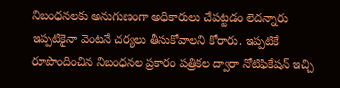నిబంధనలకు అనుగుణంగా అధికారులు చేపట్టడం లెదన్నారు ఇప్పటికైనా వెంటనే చర్యలు తీసుకోవాలని కోరారు. ఇప్పటికే రూపొందించిన నిబంధనల ప్రకారం పత్రికల ద్వారా నోటిఫికేషన్ ఇచ్చి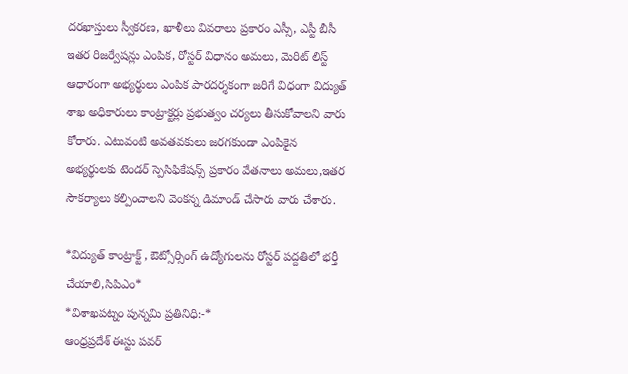దరఖాస్తులు స్వీకరణ, ఖాళీలు వివరాలు ప్రకారం ఎస్సీ, ఎస్టీ బీసీ ఇతర రిజర్వేషన్లు ఎంపిక, రోస్టర్ విధానం అమలు, మెరిట్ లిస్ట్ ఆధారంగా అభ్యర్థులు ఎంపిక పారదర్శకంగా జరిగే విధంగా విద్యుత్ శాఖ అధికారులు కాంట్రాక్టర్లు ప్రభుత్వం చర్యలు తీసుకోవాలని వారు కోరారు. ఎటువంటి అవతవకులు జరగకుండా ఎంపికైన అభ్యర్థులకు టెండర్ స్పెసిఫికేషన్స్ ప్రకారం వేతనాలు అమలు,ఇతర సౌకర్యాలు కల్పించాలని వెంకన్న డిమాండ్ చేసారు వారు చేశారు.

*విద్యుత్ కాంట్రాక్ట్ , ఔట్సోర్సింగ్ ఉద్యోగులను రోస్టర్ పద్దతిలో భర్తీ చేయాలి,సిపిఎం*
*విశాఖపట్నం పున్నమి ప్రతినిధి:-*
ఆంధ్రప్రదేశ్ ఈస్టు పవర్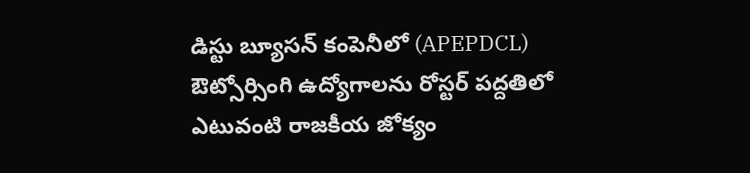డిస్టు బ్యూసన్ కంపెనీలో (APEPDCL) ఔట్సోర్సింగి ఉద్యోగాలను రోస్టర్ పద్దతిలో ఎటువంటి రాజకీయ జోక్యం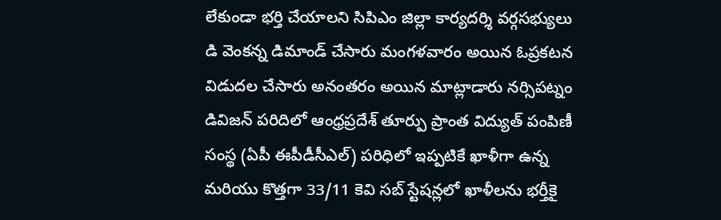లేకుండా భర్తి చేయాలని సిపిఎం జిల్లా కార్యదర్శి వర్గసభ్యులు డి వెంకన్న డిమాండ్ చేసారు మంగళవారం అయిన ఓప్రకటన విడుదల చేసారు అనంతరం అయిన మాట్లాడారు నర్సిపట్నం డివిజన్ పరిదిలో ఆంధ్రప్రదేశ్ తూర్పు ప్రాంత విద్యుత్ పంపిణీ సంస్థ (ఏపీ ఈపీడీసీఎల్) పరిధిలో ఇప్పటికే ఖాళీగా ఉన్న మరియు కొత్తగా 33/11 కెవి సబ్ స్టేషన్లలో ఖాళీలను భర్తీకై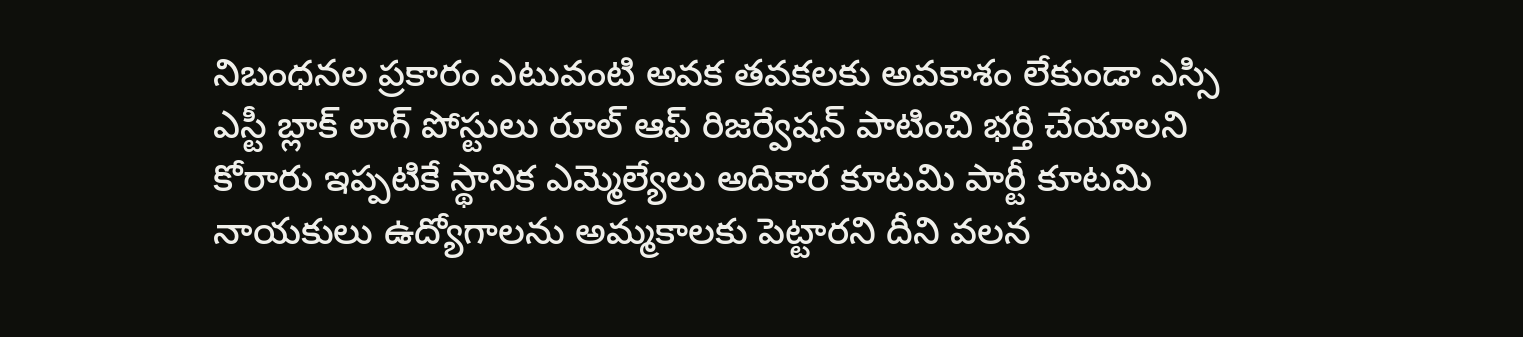నిబంధనల ప్రకారం ఎటువంటి అవక తవకలకు అవకాశం లేకుండా ఎస్సి ఎస్టీ బ్లాక్ లాగ్ పోస్టులు రూల్ ఆఫ్ రిజర్వేషన్ పాటించి భర్తీ చేయాలని కోరారు ఇప్పటికే స్థానిక ఎమ్మెల్యేలు అదికార కూటమి పార్టీ కూటమి నాయకులు ఉద్యోగాలను అమ్మకాలకు పెట్టారని దీని వలన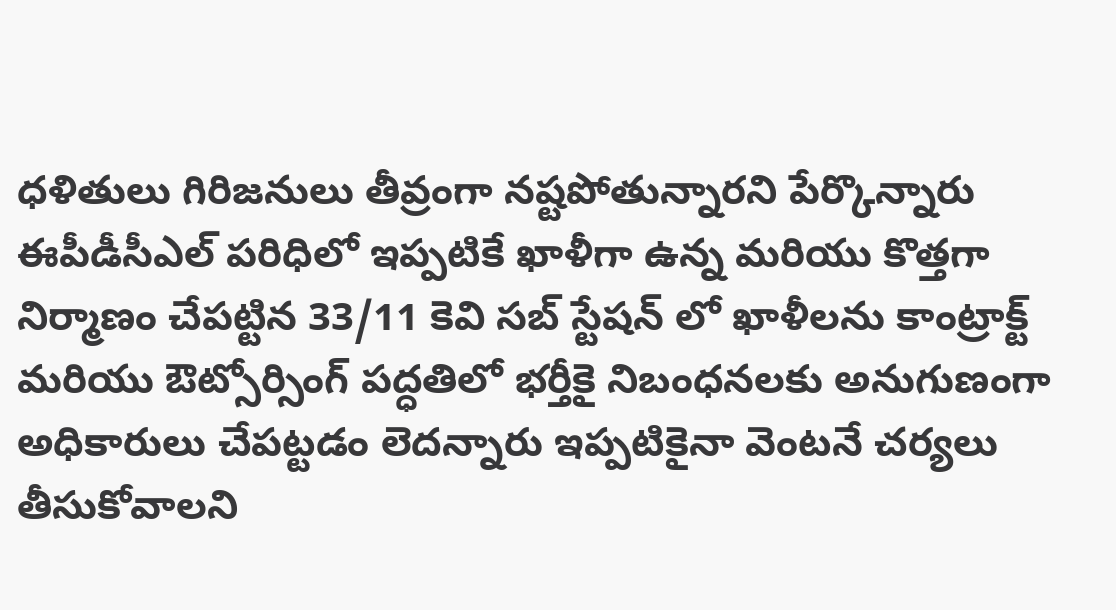ధళితులు గిరిజనులు తీవ్రంగా నష్టపోతున్నారని పేర్కొన్నారు ఈపీడీసీఎల్ పరిధిలో ఇప్పటికే ఖాళీగా ఉన్న మరియు కొత్తగా నిర్మాణం చేపట్టిన 33/11 కెవి సబ్ స్టేషన్ లో ఖాళీలను కాంట్రాక్ట్ మరియు ఔట్సోర్సింగ్ పద్ధతిలో భర్తీకై నిబంధనలకు అనుగుణంగా అధికారులు చేపట్టడం లెదన్నారు ఇప్పటికైనా వెంటనే చర్యలు తీసుకోవాలని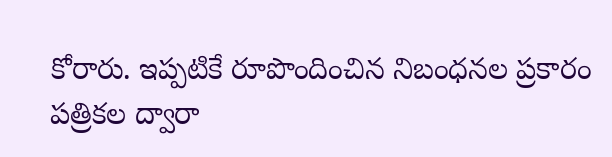కోరారు. ఇప్పటికే రూపొందించిన నిబంధనల ప్రకారం పత్రికల ద్వారా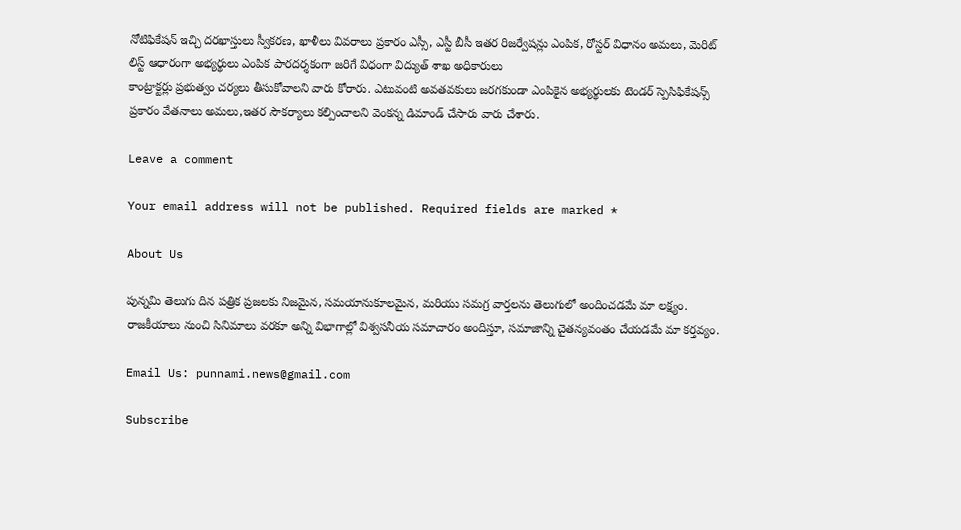నోటిఫికేషన్ ఇచ్చి దరఖాస్తులు స్వీకరణ, ఖాళీలు వివరాలు ప్రకారం ఎస్సీ, ఎస్టీ బీసీ ఇతర రిజర్వేషన్లు ఎంపిక, రోస్టర్ విధానం అమలు, మెరిట్ లిస్ట్ ఆధారంగా అభ్యర్థులు ఎంపిక పారదర్శకంగా జరిగే విధంగా విద్యుత్ శాఖ అధికారులు
కాంట్రాక్టర్లు ప్రభుత్వం చర్యలు తీసుకోవాలని వారు కోరారు. ఎటువంటి అవతవకులు జరగకుండా ఎంపికైన అభ్యర్థులకు టెండర్ స్పెసిఫికేషన్స్ ప్రకారం వేతనాలు అమలు,ఇతర సౌకర్యాలు కల్పించాలని వెంకన్న డిమాండ్ చేసారు వారు చేశారు.

Leave a comment

Your email address will not be published. Required fields are marked *

About Us

పున్నమి తెలుగు దిన పత్రిక ప్రజలకు నిజమైన, సమయానుకూలమైన, మరియు సమగ్ర వార్తలను తెలుగులో అందించడమే మా లక్ష్యం.
రాజకీయాలు నుంచి సినిమాలు వరకూ అన్ని విభాగాల్లో విశ్వసనీయ సమాచారం అందిస్తూ, సమాజాన్ని చైతన్యవంతం చేయడమే మా కర్తవ్యం.

Email Us: punnami.news@gmail.com

Subscribe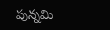పున్నమి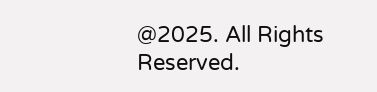@2025. All Rights Reserved.